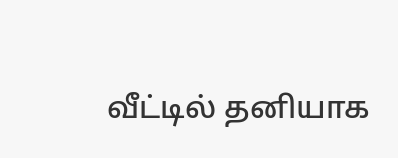வீட்டில் தனியாக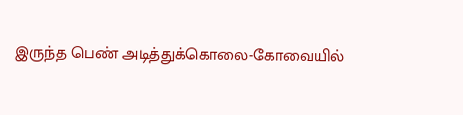இருந்த பெண் அடித்துக்கொலை-கோவையில்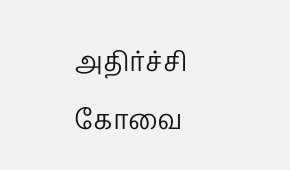அதிர்ச்சி
கோவை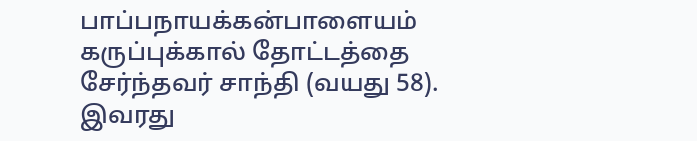பாப்பநாயக்கன்பாளையம் கருப்புக்கால் தோட்டத்தை சேர்ந்தவர் சாந்தி (வயது 58). இவரது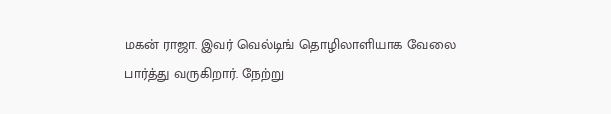மகன் ராஜா. இவர் வெல்டிங் தொழிலாளியாக வேலை பார்த்து வருகிறார். நேற்று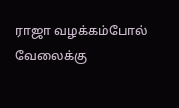ராஜா வழக்கம்போல் வேலைக்கு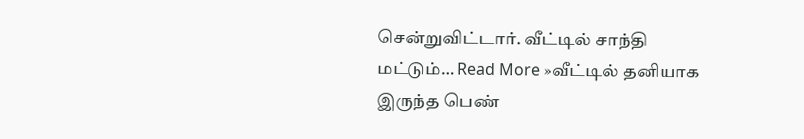சென்றுவிட்டார். வீட்டில் சாந்தி மட்டும்… Read More »வீட்டில் தனியாக இருந்த பெண்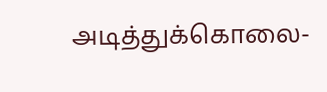அடித்துக்கொலை-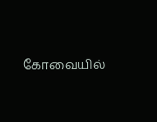கோவையில்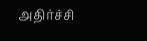அதிர்ச்சி